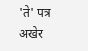'ते' पत्र अखेर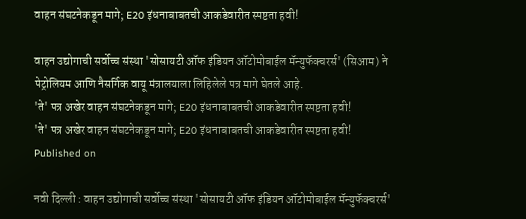वाहन संघटनेकडून मागे; E20 इंधनाबाबतची आकडेवारीत स्पष्टता हवी!

वाहन उद्योगाची सर्वोच्च संस्था 'सोसायटी ऑफ इंडियन ऑटोमोबाईल मॅन्युफॅक्चरर्स' (सिआम) ने पेट्रोलियम आणि नैसर्गिक वायू मंत्रालयाला लिहिलेले पत्र मागे घेतले आहे.
'ते' पत्र अखेर वाहन संघटनेकडून मागे; E20 इंधनाबाबतची आकडेवारीत स्पष्टता हवी!
'ते' पत्र अखेर वाहन संघटनेकडून मागे; E20 इंधनाबाबतची आकडेवारीत स्पष्टता हवी!
Published on

नवी दिल्ली : वाहन उद्योगाची सर्वोच्च संस्था 'सोसायटी ऑफ इंडियन ऑटोमोबाईल मॅन्युफॅक्चरर्स'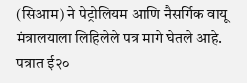(सिआम) ने पेट्रोलियम आणि नैसर्गिक वायू मंत्रालयाला लिहिलेले पत्र मागे घेतले आहे. पत्रात ई२०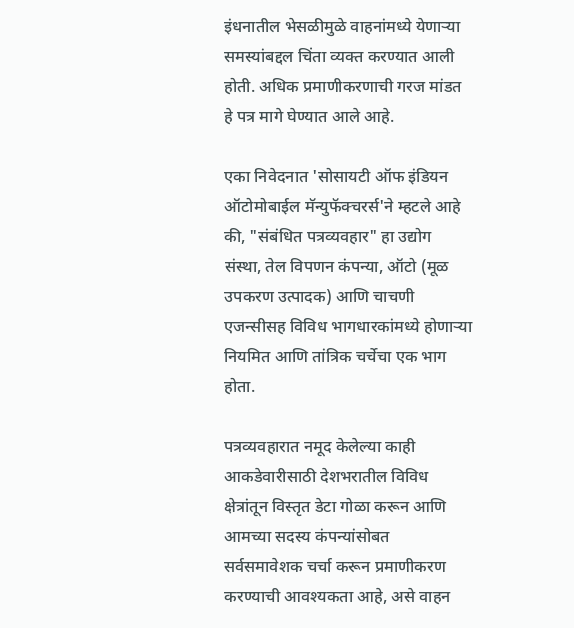इंधनातील भेसळीमुळे वाहनांमध्ये येणाऱ्या समस्यांबद्दल चिंता व्यक्त करण्यात आली होती. अधिक प्रमाणीकरणाची गरज मांडत हे पत्र मागे घेण्यात आले आहे.

एका निवेदनात 'सोसायटी ऑफ इंडियन ऑटोमोबाईल मॅन्युफॅक्चरर्स'ने म्हटले आहे की, "संबंधित पत्रव्यवहार" हा उद्योग संस्था, तेल विपणन कंपन्या, ऑटो (मूळ उपकरण उत्पादक) आणि चाचणी एजन्सीसह विविध भागधारकांमध्ये होणाऱ्या नियमित आणि तांत्रिक चर्चेचा एक भाग होता.

पत्रव्यवहारात नमूद केलेल्या काही आकडेवारीसाठी देशभरातील विविध क्षेत्रांतून विस्तृत डेटा गोळा करून आणि आमच्या सदस्य कंपन्यांसोबत सर्वसमावेशक चर्चा करून प्रमाणीकरण करण्याची आवश्यकता आहे, असे वाहन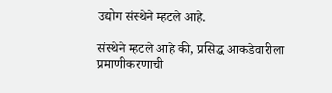उद्योग संस्थेने म्हटले आहे.

संस्थेने म्हटले आहे की, प्रसिद्ध आकडेवारीला प्रमाणीकरणाची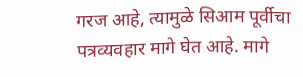गरज आहे, त्यामुळे सिआम पूर्वीचा पत्रव्यवहार मागे घेत आहे. मागे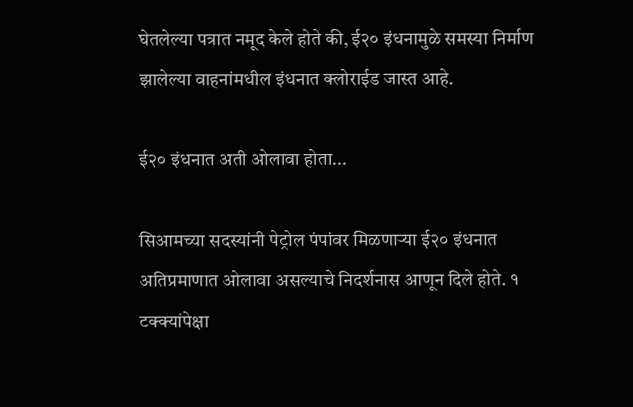घेतलेल्या पत्रात नमूद केले होते की, ई२० इंधनामुळे समस्या निर्माण झालेल्या वाहनांमधील इंधनात क्लोराईड जास्त आहे.

ई२० इंधनात अती ओलावा होता...

सिआमच्या सदस्यांनी पेट्रोल पंपांवर मिळणाऱ्या ई२० इंधनात अतिप्रमाणात ओलावा असल्याचे निदर्शनास आणून दिले होते. १ टक्क्यांपेक्षा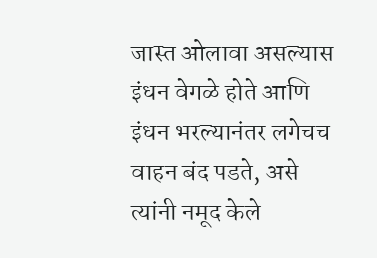जास्त ओलावा असल्यास इंधन वेगळे होते आणि इंधन भरल्यानंतर लगेचच वाहन बंद पडते, असे त्यांनी नमूद केले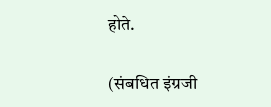होते.

(संबधित इंग्रजी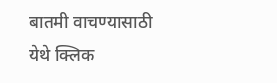बातमी वाचण्यासाठी येथे क्लिक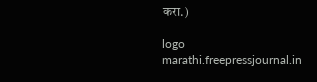करा.)

logo
marathi.freepressjournal.in